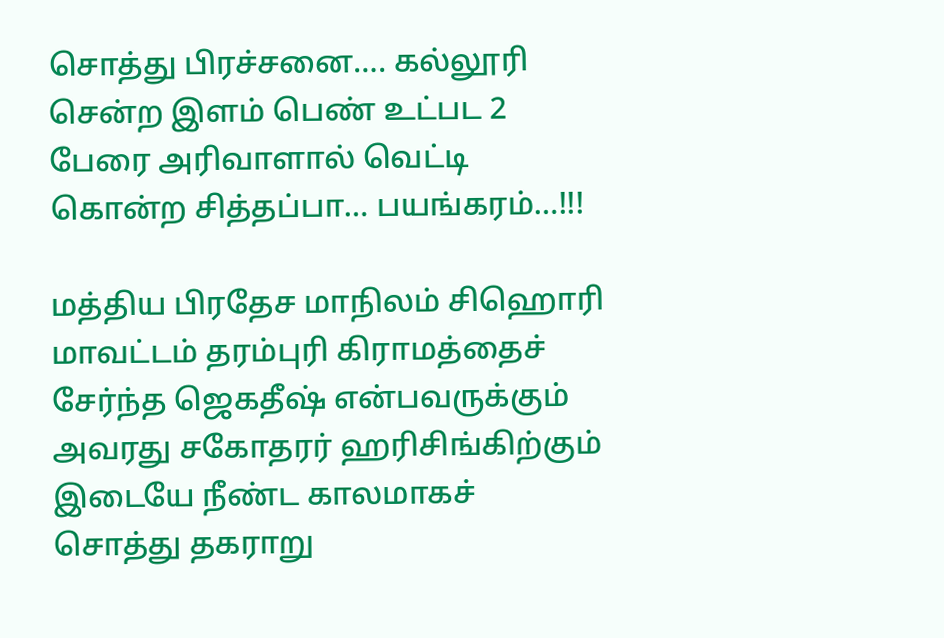சொத்து பிரச்சனை…. கல்லூரி சென்ற இளம் பெண் உட்பட 2 பேரை அரிவாளால் வெட்டி கொன்ற சித்தப்பா… பயங்கரம்…!!!

மத்திய பிரதேச மாநிலம் சிஹொரி மாவட்டம் தரம்புரி கிராமத்தைச் சேர்ந்த ஜெகதீஷ் என்பவருக்கும் அவரது சகோதரர் ஹரிசிங்கிற்கும் இடையே நீண்ட காலமாகச் சொத்து தகராறு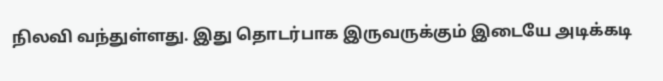நிலவி வந்துள்ளது. இது தொடர்பாக இருவருக்கும் இடையே அடிக்கடி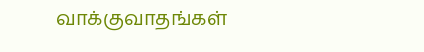வாக்குவாதங்கள்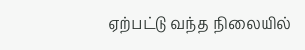ஏற்பட்டு வந்த நிலையில்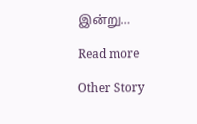இன்று…

Read more

Other Story